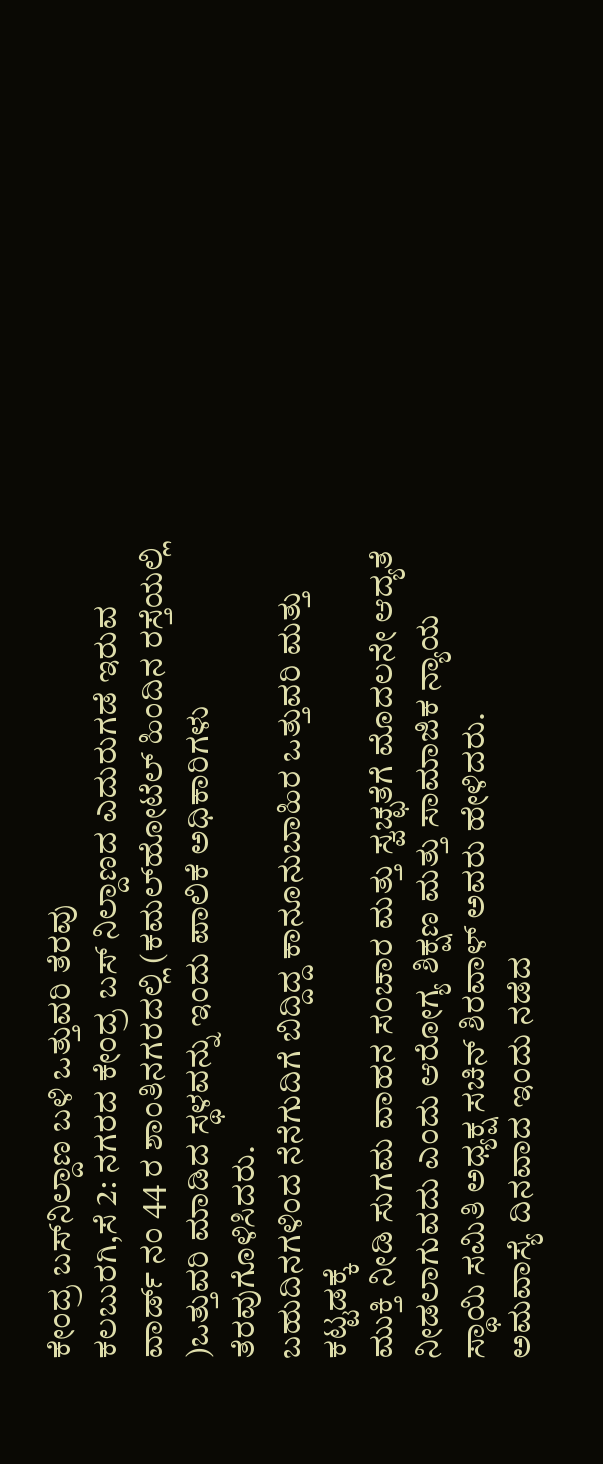ಕೇಂದ್ರ ಬಸ್‍ನಿಲ್ದಾಣ ಬಳಿ ಒತ್ತುವರಿ ತೆರವು
ಕಲಬುರಗಿ,ಸೆ 2: ನಗರದ ಕೇಂದ್ರ ಬಸ್ ನಿಲ್ದಾಣದ ಎದುರುಗಡೆ ಇರುವ ವಾರ್ಡ್ ನಂ 44 ರ ಶಾಂತಿನಗರದಲ್ಲಿ (ಕಮಲ್‍ಹೋಟೆಲ್ ಹಿಂದಿನ ರಸ್ತೆಯಲ್ಲಿ )ಒತ್ತುವರಿ ಮಾಡಿದ ಸ್ಥಳವನ್ನು ಇಂದು ಪಾಲಿಕೆ ಅಧಿಕಾರಿಗಳು ತೆರವುಗೊಳಿಸಿದರು.
ಬಹುದಿನಗಳಿಂದ ನೆನೆಗುದಿಗೆ ಬಿದ್ದಿದ್ದ ಕಾನೂನುಬಾಹಿರ ಒತ್ತುವರಿ ಮತ್ತು ಕಟ್ಟಡಕ್ಕೆ
ಮುಕ್ತಿ ನೀಡಿ ಸುಗಮ ವಾಹನ ಸಂಚಾರ ಮತ್ತು ಸ್ವಚ್ಛತೆಗೆ ಮೊದಲನೇ ಆದ್ಯತೆ ನೀಡಲಾಗುವದು ಎಂದು ಆರೋಗ್ಯ ಶಿಕ್ಷಣ ಮತ್ತು ಸಾಮಾಜಿಕ ನ್ಯಾಯ ಸ್ಥಾಯಿ ಸಮಿತಿ ಅಧ್ಯಕ್ಷ ಸಚಿನ್ ಶಿರವಾಳ್ ಅವರು ಹೇಳಿದರು.
ಅಮವಾಸ್ಯೆ ದಿನವಾದ ಇಂದು ನಡೆದ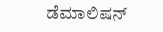ಡೆಮಾಲಿಷನ್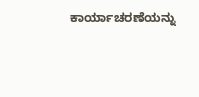ಕಾರ್ಯಾಚರಣೆಯನ್ನು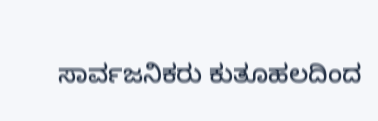ಸಾರ್ವಜನಿಕರು ಕುತೂಹಲದಿಂದ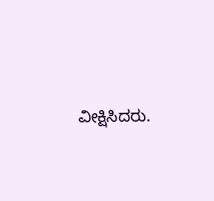ವೀಕ್ಷಿಸಿದರು.